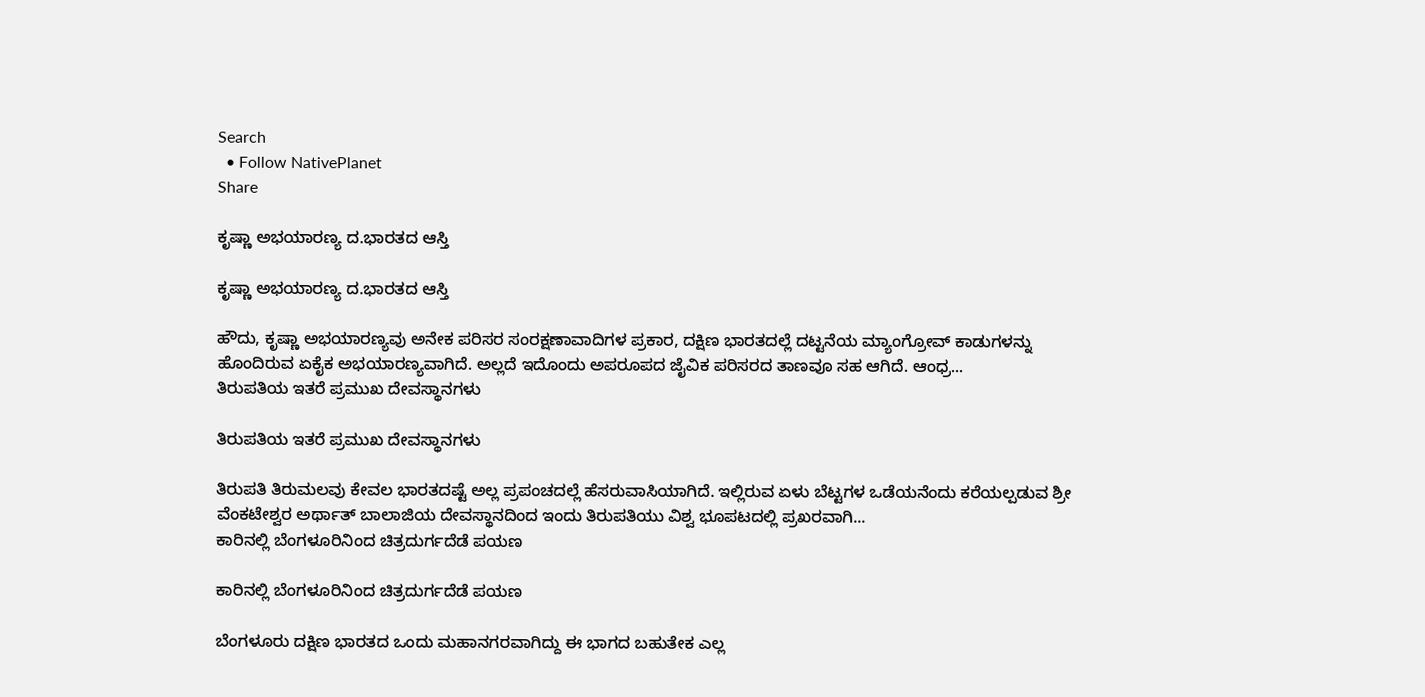Search
  • Follow NativePlanet
Share

ಕೃಷ್ಣಾ ಅಭಯಾರಣ್ಯ ದ.ಭಾರತದ ಆಸ್ತಿ

ಕೃಷ್ಣಾ ಅಭಯಾರಣ್ಯ ದ.ಭಾರತದ ಆಸ್ತಿ

ಹೌದು, ಕೃಷ್ಣಾ ಅಭಯಾರಣ್ಯವು ಅನೇಕ ಪರಿಸರ ಸಂರಕ್ಷಣಾವಾದಿಗಳ ಪ್ರಕಾರ, ದಕ್ಷಿಣ ಭಾರತದಲ್ಲೆ ದಟ್ಟನೆಯ ಮ್ಯಾಂಗ್ರೋವ್ ಕಾಡುಗಳನ್ನು ಹೊಂದಿರುವ ಏಕೈಕ ಅಭಯಾರಣ್ಯವಾಗಿದೆ. ಅಲ್ಲದೆ ಇದೊಂದು ಅಪರೂಪದ ಜೈವಿಕ ಪರಿಸರದ ತಾಣವೂ ಸಹ ಆಗಿದೆ. ಆಂಧ್ರ...
ತಿರುಪತಿಯ ಇತರೆ ಪ್ರಮುಖ ದೇವಸ್ಥಾನಗಳು

ತಿರುಪತಿಯ ಇತರೆ ಪ್ರಮುಖ ದೇವಸ್ಥಾನಗಳು

ತಿರುಪತಿ ತಿರುಮಲವು ಕೇವಲ ಭಾರತದಷ್ಟೆ ಅಲ್ಲ ಪ್ರಪಂಚದಲ್ಲೆ ಹೆಸರುವಾಸಿಯಾಗಿದೆ. ಇಲ್ಲಿರುವ ಏಳು ಬೆಟ್ಟಗಳ ಒಡೆಯನೆಂದು ಕರೆಯಲ್ಪಡುವ ಶ್ರೀ ವೆಂಕಟೇಶ್ವರ ಅರ್ಥಾತ್ ಬಾಲಾಜಿಯ ದೇವಸ್ಥಾನದಿಂದ ಇಂದು ತಿರುಪತಿಯು ವಿಶ್ವ ಭೂಪಟದಲ್ಲಿ ಪ್ರಖರವಾಗಿ...
ಕಾರಿನಲ್ಲಿ ಬೆಂಗಳೂರಿನಿಂದ ಚಿತ್ರದುರ್ಗದೆಡೆ ಪಯಣ

ಕಾರಿನಲ್ಲಿ ಬೆಂಗಳೂರಿನಿಂದ ಚಿತ್ರದುರ್ಗದೆಡೆ ಪಯಣ

ಬೆಂಗಳೂರು ದಕ್ಷಿಣ ಭಾರತದ ಒಂದು ಮಹಾನಗರವಾಗಿದ್ದು ಈ ಭಾಗದ ಬಹುತೇಕ ಎಲ್ಲ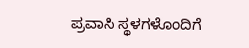ಪ್ರವಾಸಿ ಸ್ಥಳಗಳೊಂದಿಗೆ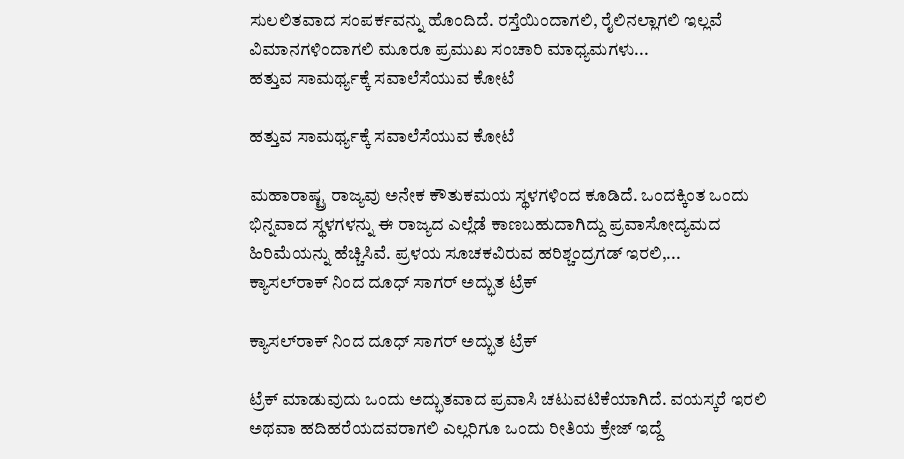ಸುಲಲಿತವಾದ ಸಂಪರ್ಕವನ್ನು ಹೊಂದಿದೆ. ರಸ್ತೆಯಿಂದಾಗಲಿ, ರೈಲಿನಲ್ಲಾಗಲಿ ಇಲ್ಲವೆ ವಿಮಾನಗಳಿಂದಾಗಲಿ ಮೂರೂ ಪ್ರಮುಖ ಸಂಚಾರಿ ಮಾಧ್ಯಮಗಳು...
ಹತ್ತುವ ಸಾಮರ್ಥ್ಯಕ್ಕೆ ಸವಾಲೆಸೆಯುವ ಕೋಟೆ

ಹತ್ತುವ ಸಾಮರ್ಥ್ಯಕ್ಕೆ ಸವಾಲೆಸೆಯುವ ಕೋಟೆ

ಮಹಾರಾಷ್ಟ್ರ ರಾಜ್ಯವು ಅನೇಕ ಕೌತುಕಮಯ ಸ್ಥಳಗಳಿಂದ ಕೂಡಿದೆ. ಒಂದಕ್ಕಿಂತ ಒಂದು ಭಿನ್ನವಾದ ಸ್ಥಳಗಳನ್ನು ಈ ರಾಜ್ಯದ ಎಲ್ಲೆಡೆ ಕಾಣಬಹುದಾಗಿದ್ದು ಪ್ರವಾಸೋದ್ಯಮದ ಹಿರಿಮೆಯನ್ನು ಹೆಚ್ಚಿಸಿವೆ. ಪ್ರಳಯ ಸೂಚಕವಿರುವ ಹರಿಶ್ಚಂದ್ರಗಡ್ ಇರಲಿ,...
ಕ್ಯಾಸಲ್‍ರಾಕ್ ನಿಂದ ದೂಧ್ ಸಾಗರ್ ಅದ್ಭುತ ಟ್ರೆಕ್

ಕ್ಯಾಸಲ್‍ರಾಕ್ ನಿಂದ ದೂಧ್ ಸಾಗರ್ ಅದ್ಭುತ ಟ್ರೆಕ್

ಟ್ರೆಕ್ ಮಾಡುವುದು ಒಂದು ಅದ್ಭುತವಾದ ಪ್ರವಾಸಿ ಚಟುವಟಿಕೆಯಾಗಿದೆ. ವಯಸ್ಕರೆ ಇರಲಿ ಅಥವಾ ಹದಿಹರೆಯದವರಾಗಲಿ ಎಲ್ಲರಿಗೂ ಒಂದು ರೀತಿಯ ಕ್ರೇಜ್ ಇದ್ದೆ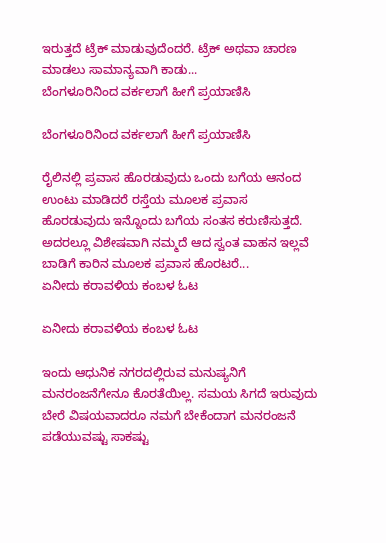ಇರುತ್ತದೆ ಟ್ರೆಕ್ ಮಾಡುವುದೆಂದರೆ. ಟ್ರೆಕ್ ಅಥವಾ ಚಾರಣ ಮಾಡಲು ಸಾಮಾನ್ಯವಾಗಿ ಕಾಡು...
ಬೆಂಗಳೂರಿನಿಂದ ವರ್ಕಲಾಗೆ ಹೀಗೆ ಪ್ರಯಾಣಿಸಿ

ಬೆಂಗಳೂರಿನಿಂದ ವರ್ಕಲಾಗೆ ಹೀಗೆ ಪ್ರಯಾಣಿಸಿ

ರೈಲಿನಲ್ಲಿ ಪ್ರವಾಸ ಹೊರಡುವುದು ಒಂದು ಬಗೆಯ ಆನಂದ ಉಂಟು ಮಾಡಿದರೆ ರಸ್ತೆಯ ಮೂಲಕ ಪ್ರವಾಸ ಹೊರಡುವುದು ಇನ್ನೊಂದು ಬಗೆಯ ಸಂತಸ ಕರುಣಿಸುತ್ತದೆ. ಅದರಲ್ಲೂ ವಿಶೇಷವಾಗಿ ನಮ್ಮದೆ ಆದ ಸ್ವಂತ ವಾಹನ ಇಲ್ಲವೆ ಬಾಡಿಗೆ ಕಾರಿನ ಮೂಲಕ ಪ್ರವಾಸ ಹೊರಟರೆ...
ಏನೀದು ಕರಾವಳಿಯ ಕಂಬಳ ಓಟ

ಏನೀದು ಕರಾವಳಿಯ ಕಂಬಳ ಓಟ

ಇಂದು ಆಧುನಿಕ ನಗರದಲ್ಲಿರುವ ಮನುಷ್ಯನಿಗೆ ಮನರಂಜನೆಗೇನೂ ಕೊರತೆಯಿಲ್ಲ. ಸಮಯ ಸಿಗದೆ ಇರುವುದು ಬೇರೆ ವಿಷಯವಾದರೂ ನಮಗೆ ಬೇಕೆಂದಾಗ ಮನರಂಜನೆ ಪಡೆಯುವಷ್ಟು ಸಾಕಷ್ಟು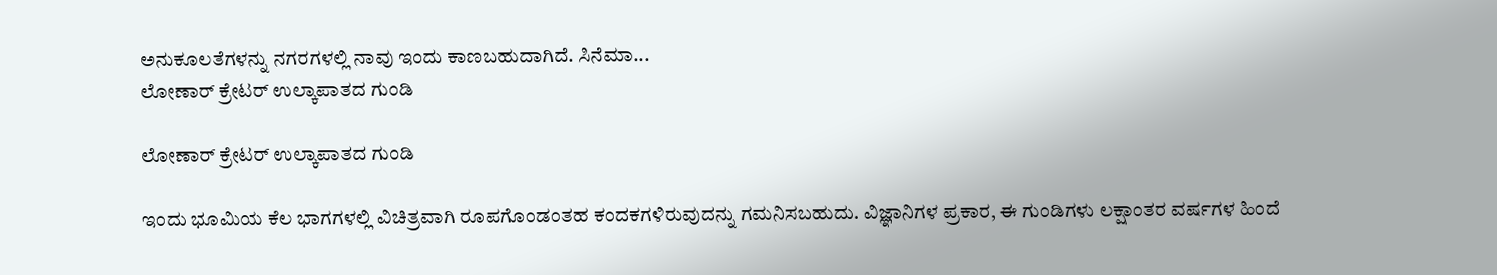ಅನುಕೂಲತೆಗಳನ್ನು ನಗರಗಳಲ್ಲಿ ನಾವು ಇಂದು ಕಾಣಬಹುದಾಗಿದೆ. ಸಿನೆಮಾ...
ಲೋಣಾರ್ ಕ್ರೇಟರ್ ಉಲ್ಕಾಪಾತದ ಗುಂಡಿ

ಲೋಣಾರ್ ಕ್ರೇಟರ್ ಉಲ್ಕಾಪಾತದ ಗುಂಡಿ

ಇಂದು ಭೂಮಿಯ ಕೆಲ ಭಾಗಗಳಲ್ಲಿ ವಿಚಿತ್ರವಾಗಿ ರೂಪಗೊಂಡಂತಹ ಕಂದಕಗಳಿರುವುದನ್ನು ಗಮನಿಸಬಹುದು. ವಿಜ್ಞಾನಿಗಳ ಪ್ರಕಾರ, ಈ ಗುಂಡಿಗಳು ಲಕ್ಷಾಂತರ ವರ್ಷಗಳ ಹಿಂದೆ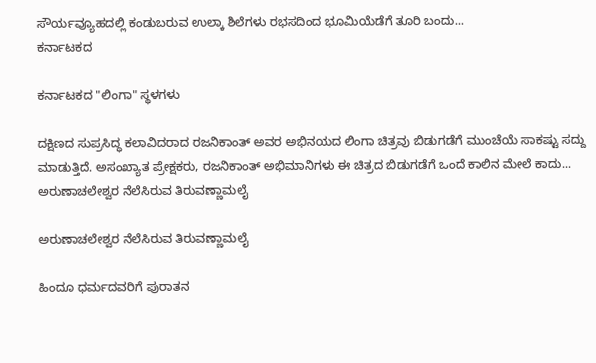ಸೌರ್ಯವ್ಯೂಹದಲ್ಲಿ ಕಂಡುಬರುವ ಉಲ್ಕಾ ಶಿಲೆಗಳು ರಭಸದಿಂದ ಭೂಮಿಯೆಡೆಗೆ ತೂರಿ ಬಂದು...
ಕರ್ನಾಟಕದ

ಕರ್ನಾಟಕದ "ಲಿಂಗಾ" ಸ್ಥಳಗಳು

ದಕ್ಷಿಣದ ಸುಪ್ರಸಿದ್ಧ ಕಲಾವಿದರಾದ ರಜನಿಕಾಂತ್ ಅವರ ಅಭಿನಯದ ಲಿಂಗಾ ಚಿತ್ರವು ಬಿಡುಗಡೆಗೆ ಮುಂಚೆಯೆ ಸಾಕಷ್ಟು ಸದ್ದು ಮಾಡುತ್ತಿದೆ. ಅಸಂಖ್ಯಾತ ಪ್ರೇಕ್ಷಕರು, ರಜನಿಕಾಂತ್ ಅಭಿಮಾನಿಗಳು ಈ ಚಿತ್ರದ ಬಿಡುಗಡೆಗೆ ಒಂದೆ ಕಾಲಿನ ಮೇಲೆ ಕಾದು...
ಅರುಣಾಚಲೇಶ್ವರ ನೆಲೆಸಿರುವ ತಿರುವಣ್ಣಾಮಲೈ

ಅರುಣಾಚಲೇಶ್ವರ ನೆಲೆಸಿರುವ ತಿರುವಣ್ಣಾಮಲೈ

ಹಿಂದೂ ಧರ್ಮದವರಿಗೆ ಪುರಾತನ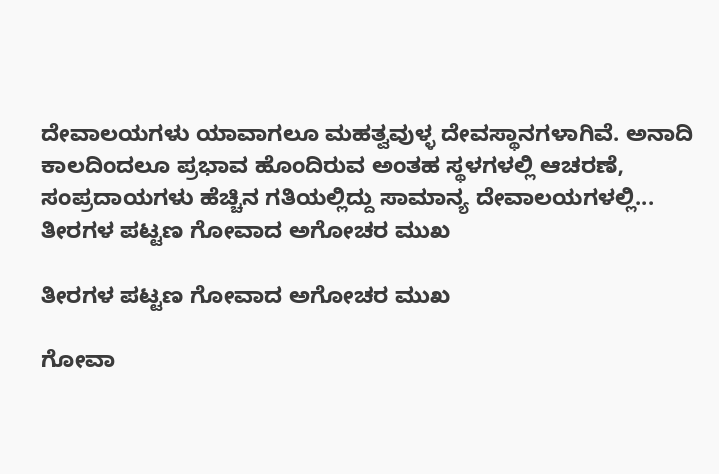ದೇವಾಲಯಗಳು ಯಾವಾಗಲೂ ಮಹತ್ವವುಳ್ಳ ದೇವಸ್ಥಾನಗಳಾಗಿವೆ. ಅನಾದಿ ಕಾಲದಿಂದಲೂ ಪ್ರಭಾವ ಹೊಂದಿರುವ ಅಂತಹ ಸ್ಥಳಗಳಲ್ಲಿ ಆಚರಣೆ, ಸಂಪ್ರದಾಯಗಳು ಹೆಚ್ಚಿನ ಗತಿಯಲ್ಲಿದ್ದು ಸಾಮಾನ್ಯ ದೇವಾಲಯಗಳಲ್ಲಿ...
ತೀರಗಳ ಪಟ್ಟಣ ಗೋವಾದ ಅಗೋಚರ ಮುಖ

ತೀರಗಳ ಪಟ್ಟಣ ಗೋವಾದ ಅಗೋಚರ ಮುಖ

ಗೋವಾ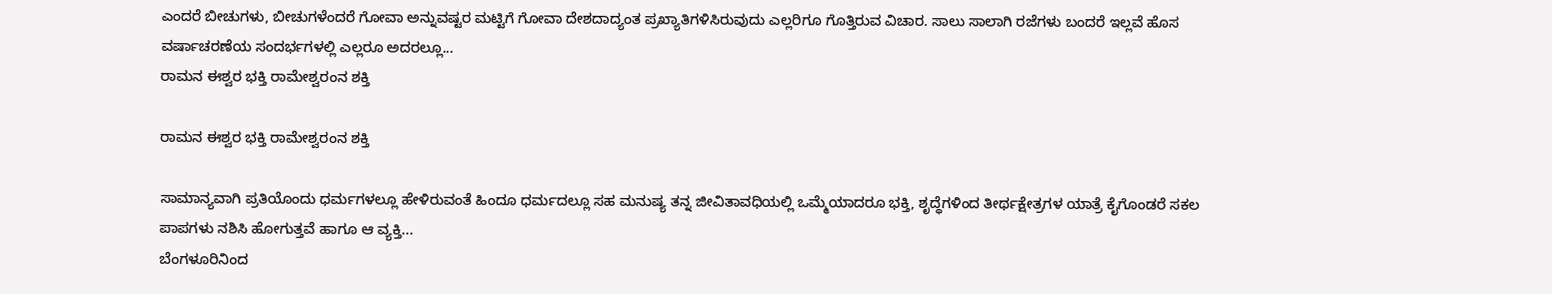ಎಂದರೆ ಬೀಚುಗಳು, ಬೀಚುಗಳೆಂದರೆ ಗೋವಾ ಅನ್ನುವಷ್ಟರ ಮಟ್ಟಿಗೆ ಗೋವಾ ದೇಶದಾದ್ಯಂತ ಪ್ರಖ್ಯಾತಿಗಳಿಸಿರುವುದು ಎಲ್ಲರಿಗೂ ಗೊತ್ತಿರುವ ವಿಚಾರ. ಸಾಲು ಸಾಲಾಗಿ ರಜೆಗಳು ಬಂದರೆ ಇಲ್ಲವೆ ಹೊಸ ವರ್ಷಾಚರಣೆಯ ಸಂದರ್ಭಗಳಲ್ಲಿ ಎಲ್ಲರೂ ಅದರಲ್ಲೂ...
ರಾಮನ ಈಶ್ವರ ಭಕ್ತಿ ರಾಮೇಶ್ವರಂನ ಶಕ್ತಿ

ರಾಮನ ಈಶ್ವರ ಭಕ್ತಿ ರಾಮೇಶ್ವರಂನ ಶಕ್ತಿ

ಸಾಮಾನ್ಯವಾಗಿ ಪ್ರತಿಯೊಂದು ಧರ್ಮಗಳಲ್ಲೂ ಹೇಳಿರುವಂತೆ ಹಿಂದೂ ಧರ್ಮದಲ್ಲೂ ಸಹ ಮನುಷ್ಯ ತನ್ನ ಜೀವಿತಾವಧಿಯಲ್ಲಿ ಒಮ್ಮೆಯಾದರೂ ಭಕ್ತಿ, ಶೃದ್ಧೆಗಳಿಂದ ತೀರ್ಥಕ್ಷೇತ್ರಗಳ ಯಾತ್ರೆ ಕೈಗೊಂಡರೆ ಸಕಲ ಪಾಪಗಳು ನಶಿಸಿ ಹೋಗುತ್ತವೆ ಹಾಗೂ ಆ ವ್ಯಕ್ತಿ...
ಬೆಂಗಳೂರಿನಿಂದ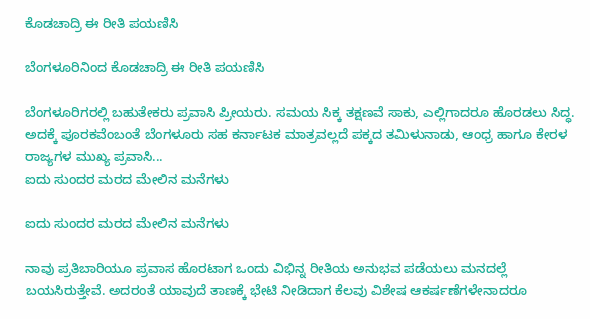ಕೊಡಚಾದ್ರಿ ಈ ರೀತಿ ಪಯಣಿಸಿ

ಬೆಂಗಳೂರಿನಿಂದ ಕೊಡಚಾದ್ರಿ ಈ ರೀತಿ ಪಯಣಿಸಿ

ಬೆಂಗಳೂರಿಗರಲ್ಲಿ ಬಹುತೇಕರು ಪ್ರವಾಸಿ ಪ್ರೀಯರು. ಸಮಯ ಸಿಕ್ಕ ತಕ್ಷಣವೆ ಸಾಕು, ಎಲ್ಲಿಗಾದರೂ ಹೊರಡಲು ಸಿದ್ಧ. ಅದಕ್ಕೆ ಪೂರಕವೆಂಬಂತೆ ಬೆಂಗಳೂರು ಸಹ ಕರ್ನಾಟಕ ಮಾತ್ರವಲ್ಲದೆ ಪಕ್ಕದ ತಮಿಳುನಾಡು, ಆಂಧ್ರ ಹಾಗೂ ಕೇರಳ ರಾಜ್ಯಗಳ ಮುಖ್ಯ ಪ್ರವಾಸಿ...
ಐದು ಸುಂದರ ಮರದ ಮೇಲಿನ ಮನೆಗಳು

ಐದು ಸುಂದರ ಮರದ ಮೇಲಿನ ಮನೆಗಳು

ನಾವು ಪ್ರತಿಬಾರಿಯೂ ಪ್ರವಾಸ ಹೊರಟಾಗ ಒಂದು ವಿಭಿನ್ನ ರೀತಿಯ ಅನುಭವ ಪಡೆಯಲು ಮನದಲ್ಲೆ ಬಯಸಿರುತ್ತೇವೆ. ಅದರಂತೆ ಯಾವುದೆ ತಾಣಕ್ಕೆ ಭೇಟಿ ನೀಡಿದಾಗ ಕೆಲವು ವಿಶೇಷ ಆಕರ್ಷಣೆಗಳೇನಾದರೂ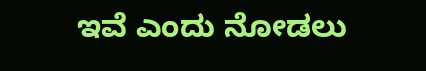ಇವೆ ಎಂದು ನೋಡಲು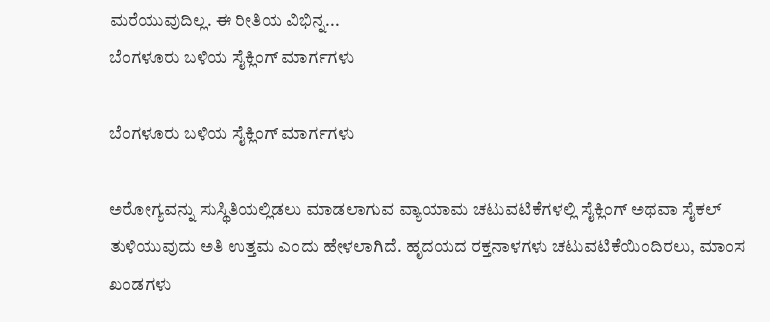ಮರೆಯುವುದಿಲ್ಲ. ಈ ರೀತಿಯ ವಿಭಿನ್ನ...
ಬೆಂಗಳೂರು ಬಳಿಯ ಸೈಕ್ಲಿಂಗ್ ಮಾರ್ಗಗಳು

ಬೆಂಗಳೂರು ಬಳಿಯ ಸೈಕ್ಲಿಂಗ್ ಮಾರ್ಗಗಳು

ಅರೋಗ್ಯವನ್ನು ಸುಸ್ಥಿತಿಯಲ್ಲಿಡಲು ಮಾಡಲಾಗುವ ವ್ಯಾಯಾಮ ಚಟುವಟಿಕೆಗಳಲ್ಲಿ ಸೈಕ್ಲಿಂಗ್ ಅಥವಾ ಸೈಕಲ್ ತುಳಿಯುವುದು ಅತಿ ಉತ್ತಮ ಎಂದು ಹೇಳಲಾಗಿದೆ. ಹೃದಯದ ರಕ್ತನಾಳಗಳು ಚಟುವಟಿಕೆಯಿಂದಿರಲು, ಮಾಂಸ ಖಂಡಗಳು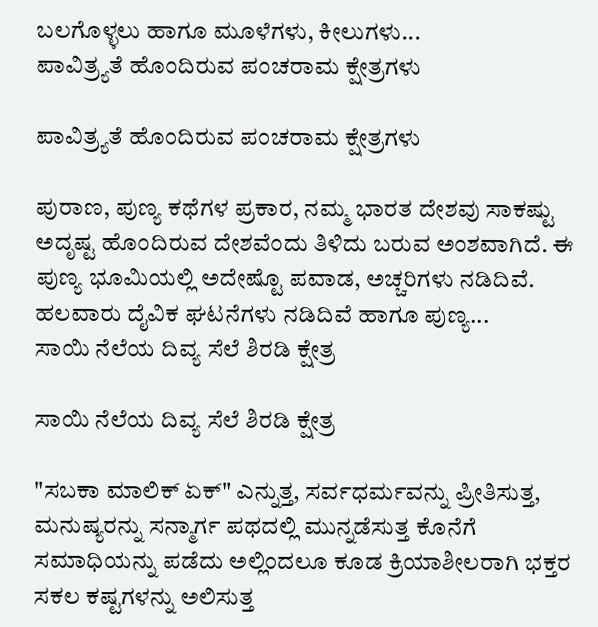ಬಲಗೊಳ್ಳಲು ಹಾಗೂ ಮೂಳೆಗಳು, ಕೀಲುಗಳು...
ಪಾವಿತ್ರ್ಯತೆ ಹೊಂದಿರುವ ಪಂಚರಾಮ ಕ್ಷೇತ್ರಗಳು

ಪಾವಿತ್ರ್ಯತೆ ಹೊಂದಿರುವ ಪಂಚರಾಮ ಕ್ಷೇತ್ರಗಳು

ಪುರಾಣ, ಪುಣ್ಯ ಕಥೆಗಳ ಪ್ರಕಾರ, ನಮ್ಮ ಭಾರತ ದೇಶವು ಸಾಕಷ್ಟು ಅದೃಷ್ಟ ಹೊಂದಿರುವ ದೇಶವೆಂದು ತಿಳಿದು ಬರುವ ಅಂಶವಾಗಿದೆ. ಈ ಪುಣ್ಯ ಭೂಮಿಯಲ್ಲಿ ಅದೇಷ್ಟೊ ಪವಾಡ, ಅಚ್ಚರಿಗಳು ನಡಿದಿವೆ. ಹಲವಾರು ದೈವಿಕ ಘಟನೆಗಳು ನಡಿದಿವೆ ಹಾಗೂ ಪುಣ್ಯ...
ಸಾಯಿ ನೆಲೆಯ ದಿವ್ಯ ಸೆಲೆ ಶಿರಡಿ ಕ್ಷೇತ್ರ

ಸಾಯಿ ನೆಲೆಯ ದಿವ್ಯ ಸೆಲೆ ಶಿರಡಿ ಕ್ಷೇತ್ರ

"ಸಬಕಾ ಮಾಲಿಕ್ ಏಕ್" ಎನ್ನುತ್ತ, ಸರ್ವಧರ್ಮವನ್ನು ಪ್ರೀತಿಸುತ್ತ, ಮನುಷ್ಯರನ್ನು ಸನ್ಮಾರ್ಗ ಪಥದಲ್ಲಿ ಮುನ್ನಡೆಸುತ್ತ ಕೊನೆಗೆ ಸಮಾಧಿಯನ್ನು ಪಡೆದು ಅಲ್ಲಿಂದಲೂ ಕೂಡ ಕ್ರಿಯಾಶೀಲರಾಗಿ ಭಕ್ತರ ಸಕಲ ಕಷ್ಟಗಳನ್ನು ಅಲಿಸುತ್ತ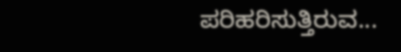ಪರಿಹರಿಸುತ್ತಿರುವ...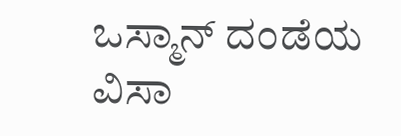ಒಸ್ಮಾನ್ ದಂಡೆಯ ವಿಸಾ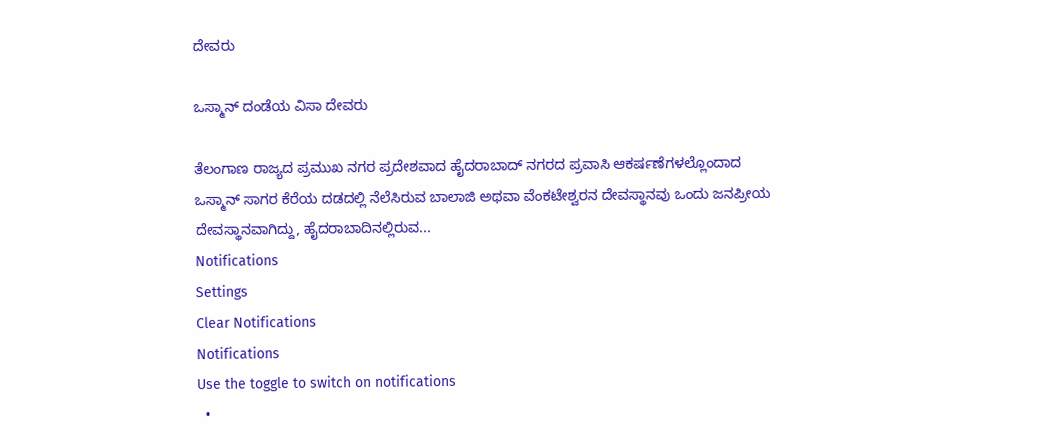ದೇವರು

ಒಸ್ಮಾನ್ ದಂಡೆಯ ವಿಸಾ ದೇವರು

ತೆಲಂಗಾಣ ರಾಜ್ಯದ ಪ್ರಮುಖ ನಗರ ಪ್ರದೇಶವಾದ ಹೈದರಾಬಾದ್ ನಗರದ ಪ್ರವಾಸಿ ಆಕರ್ಷಣೆಗಳಲ್ಲೊಂದಾದ ಒಸ್ಮಾನ್ ಸಾಗರ ಕೆರೆಯ ದಡದಲ್ಲಿ ನೆಲೆಸಿರುವ ಬಾಲಾಜಿ ಅಥವಾ ವೆಂಕಟೇಶ್ವರನ ದೇವಸ್ಥಾನವು ಒಂದು ಜನಪ್ರೀಯ ದೇವಸ್ಥಾನವಾಗಿದ್ದು, ಹೈದರಾಬಾದಿನಲ್ಲಿರುವ...
Notifications
Settings
Clear Notifications
Notifications
Use the toggle to switch on notifications
  •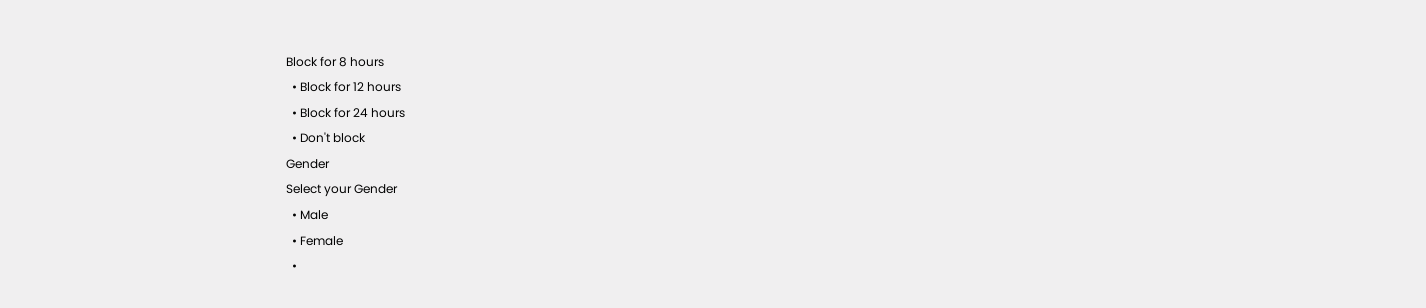Block for 8 hours
  • Block for 12 hours
  • Block for 24 hours
  • Don't block
Gender
Select your Gender
  • Male
  • Female
  •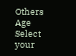Others
Age
Select your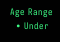Age Range
  • Under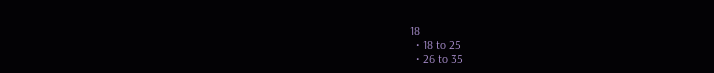18
  • 18 to 25
  • 26 to 35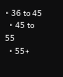• 36 to 45
  • 45 to 55
  • 55+